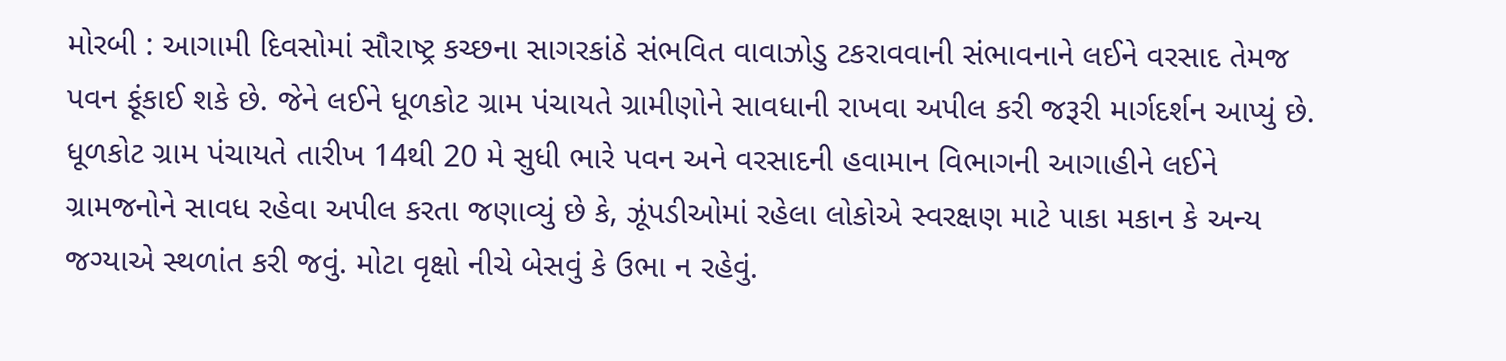મોરબી : આગામી દિવસોમાં સૌરાષ્ટ્ર કચ્છના સાગરકાંઠે સંભવિત વાવાઝોડુ ટકરાવવાની સંભાવનાને લઈને વરસાદ તેમજ પવન ફૂંકાઈ શકે છે. જેને લઈને ધૂળકોટ ગ્રામ પંચાયતે ગ્રામીણોને સાવધાની રાખવા અપીલ કરી જરૂરી માર્ગદર્શન આપ્યું છે. ધૂળકોટ ગ્રામ પંચાયતે તારીખ 14થી 20 મે સુધી ભારે પવન અને વરસાદની હવામાન વિભાગની આગાહીને લઈને ગ્રામજનોને સાવધ રહેવા અપીલ કરતા જણાવ્યું છે કે, ઝૂંપડીઓમાં રહેલા લોકોએ સ્વરક્ષણ માટે પાકા મકાન કે અન્ય જગ્યાએ સ્થળાંત કરી જવું. મોટા વૃક્ષો નીચે બેસવું કે ઉભા ન રહેવું.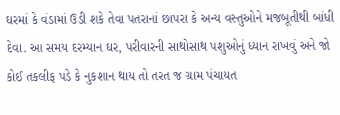ઘરમાં કે વંડામાં ઉડી શકે તેવા પતરાનાં છાપરા કે અન્ય વસ્તુઓને મજબૂતીથી બાંધી દેવા. આ સમય દરમ્યાન ઘર, પરીવારની સાથોસાથ પશુઓનું ધ્યાન રાખવું અને જો કોઈ તકલીફ પડે કે નુકશાન થાય તો તરત જ ગ્રામ પંચાયત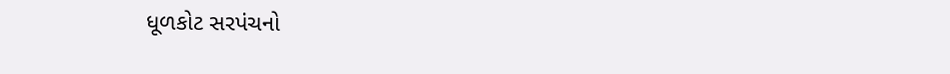ધૂળકોટ સરપંચનો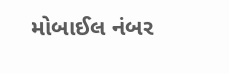મોબાઈલ નંબર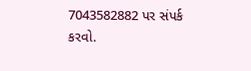7043582882 પર સંપર્ક કરવો.